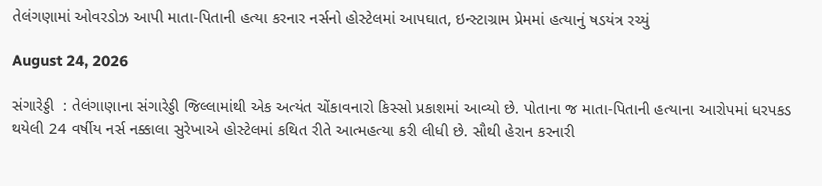તેલંગણામાં ઓવરડોઝ આપી માતા-પિતાની હત્યા કરનાર નર્સનો હોસ્ટેલમાં આપઘાત, ઇન્સ્ટાગ્રામ પ્રેમમાં હત્યાનું ષડયંત્ર રચ્યું

August 24, 2026

સંગારેડ્ડી  : તેલંગાણાના સંગારેડ્ડી જિલ્લામાંથી એક અત્યંત ચોંકાવનારો કિસ્સો પ્રકાશમાં આવ્યો છે. પોતાના જ માતા-પિતાની હત્યાના આરોપમાં ધરપકડ થયેલી 24 વર્ષીય નર્સ નક્કાલા સુરેખાએ હોસ્ટેલમાં કથિત રીતે આત્મહત્યા કરી લીધી છે. સૌથી હેરાન કરનારી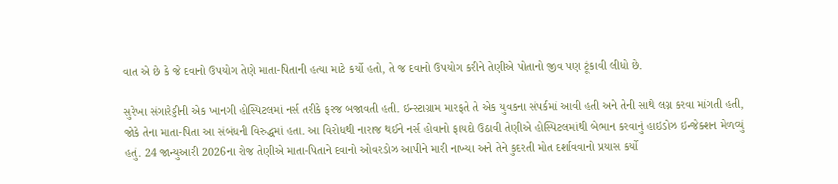વાત એ છે કે જે દવાનો ઉપયોગ તેણે માતા-પિતાની હત્યા માટે કર્યો હતો, તે જ દવાનો ઉપયોગ કરીને તેણીએ પોતાનો જીવ પણ ટૂંકાવી લીધો છે.

સુરેખા સંગારેડ્ડીની એક ખાનગી હોસ્પિટલમાં નર્સ તરીકે ફરજ બજાવતી હતી. ઇન્સ્ટાગ્રામ મારફતે તે એક યુવકના સંપર્કમાં આવી હતી અને તેની સાથે લગ્ન કરવા માંગતી હતી, જોકે તેના માતા-પિતા આ સંબંધની વિરુદ્ધમાં હતા. આ વિરોધથી નારાજ થઈને નર્સ હોવાનો ફાયદો ઉઠાવી તેણીએ હોસ્પિટલમાંથી બેભાન કરવાનું હાઇડોઝ ઇન્જેક્શન મેળવ્યું હતું. 24 જાન્યુઆરી 2026ના રોજ તેણીએ માતા-પિતાને દવાનો ઓવરડોઝ આપીને મારી નાખ્યા અને તેને કુદરતી મોત દર્શાવવાનો પ્રયાસ કર્યો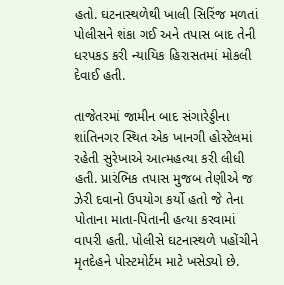હતો. ઘટનાસ્થળેથી ખાલી સિરિંજ મળતાં પોલીસને શંકા ગઈ અને તપાસ બાદ તેની ધરપકડ કરી ન્યાયિક હિરાસતમાં મોકલી દેવાઈ હતી.

તાજેતરમાં જામીન બાદ સંગારેડ્ડીના શાંતિનગર સ્થિત એક ખાનગી હોસ્ટેલમાં રહેતી સુરેખાએ આત્મહત્યા કરી લીધી હતી. પ્રારંભિક તપાસ મુજબ તેણીએ જ ઝેરી દવાનો ઉપયોગ કર્યો હતો જે તેના પોતાના માતા-પિતાની હત્યા કરવામાં વાપરી હતી. પોલીસે ઘટનાસ્થળે પહોંચીને મૃતદેહને પોસ્ટમોર્ટમ માટે ખસેડ્યો છે.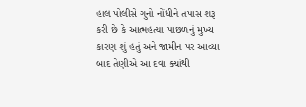હાલ પોલીસે ગુનો નોંધીને તપાસ શરૂ કરી છે કે આત્મહત્યા પાછળનું મુખ્ય કારણ શું હતું અને જામીન પર આવ્યા બાદ તેણીએ આ દવા ક્યાંથી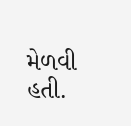મેળવી હતી.